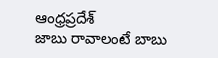ఆంధ్రప్రదేశ్
జాబు రావాలంటే బాబు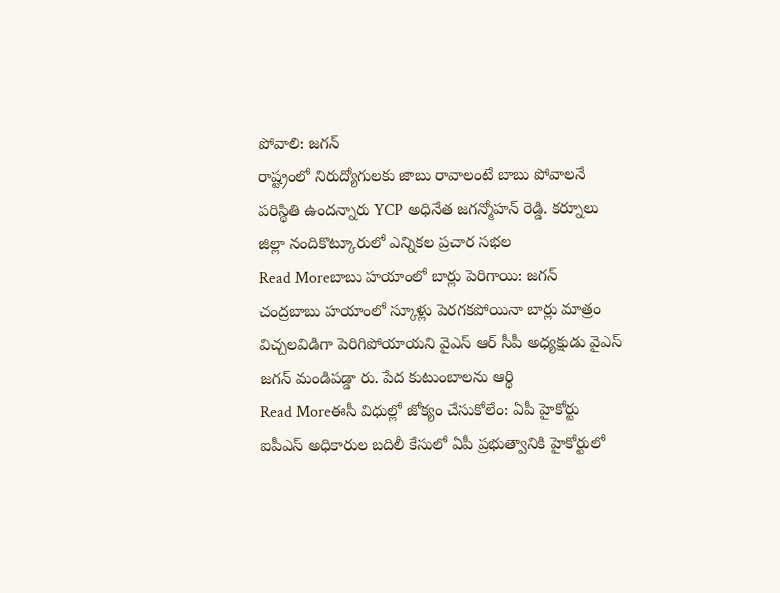పోవాలి: జగన్
రాష్ట్రంలో నిరుద్యోగులకు జాబు రావాలంటే బాబు పోవాలనే పరిస్థితి ఉందన్నారు YCP అధినేత జగన్మోహన్ రెడ్డి. కర్నూలు జిల్లా నందికొట్కూరులో ఎన్నికల ప్రచార సభల
Read Moreబాబు హయాంలో బార్లు పెరిగాయి: జగన్
చంద్రబాబు హయాంలో స్కూళ్లు పెరగకపోయినా బార్లు మాత్రం విచ్చలవిడిగా పెరిగిపోయాయని వైఎస్ ఆర్ సీపీ అధ్యక్షుడు వైఎస్ జగన్ మండిపడ్డా రు. పేద కుటుంబాలను ఆర్థి
Read Moreఈసీ విధుల్లో జోక్యం చేసుకోలేం: ఏపీ హైకోర్టు
ఐపీఎస్ అధికారుల బదిలీ కేసులో ఏపీ ప్రభుత్వానికి హైకోర్టులో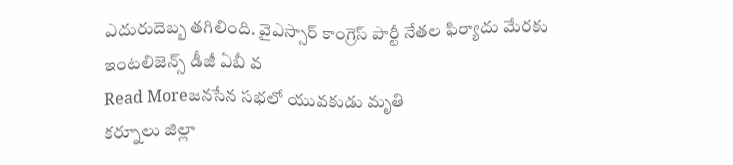ఎదురుదెబ్బ తగిలింది. వైఎస్సార్ కాంగ్రెస్ పార్టీ నేతల ఫిర్యాదు మేరకు ఇంటలిజెన్స్ డీజీ ఏబీ వ
Read Moreజనసేన సభలో యువకుడు మృతి
కర్నూలు జిల్లా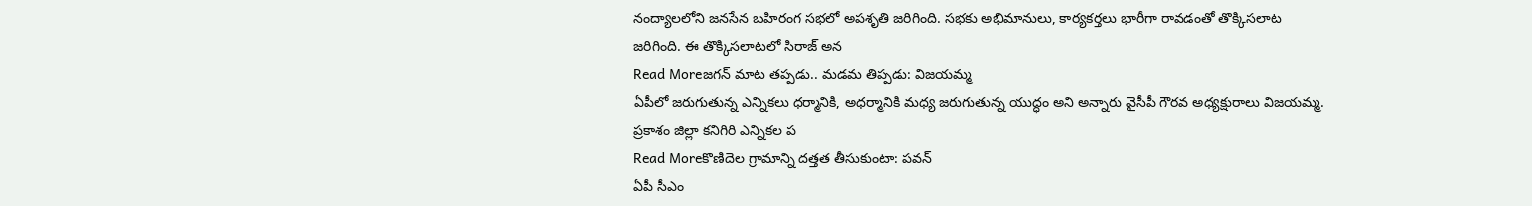నంద్యాలలోని జనసేన బహిరంగ సభలో అపశృతి జరిగింది. సభకు అభిమానులు, కార్యకర్తలు భారీగా రావడంతో తొక్కిసలాట జరిగింది. ఈ తొక్కిసలాటలో సిరాజ్ అన
Read Moreజగన్ మాట తప్పడు.. మడమ తిప్పడు: విజయమ్మ
ఏపీలో జరుగుతున్న ఎన్నికలు ధర్మానికి, అధర్మానికి మధ్య జరుగుతున్న యుద్ధం అని అన్నారు వైసీపీ గౌరవ అధ్యక్షురాలు విజయమ్మ. ప్రకాశం జిల్లా కనిగిరి ఎన్నికల ప
Read Moreకొణిదెల గ్రామాన్ని దత్తత తీసుకుంటా: పవన్
ఏపీ సీఎం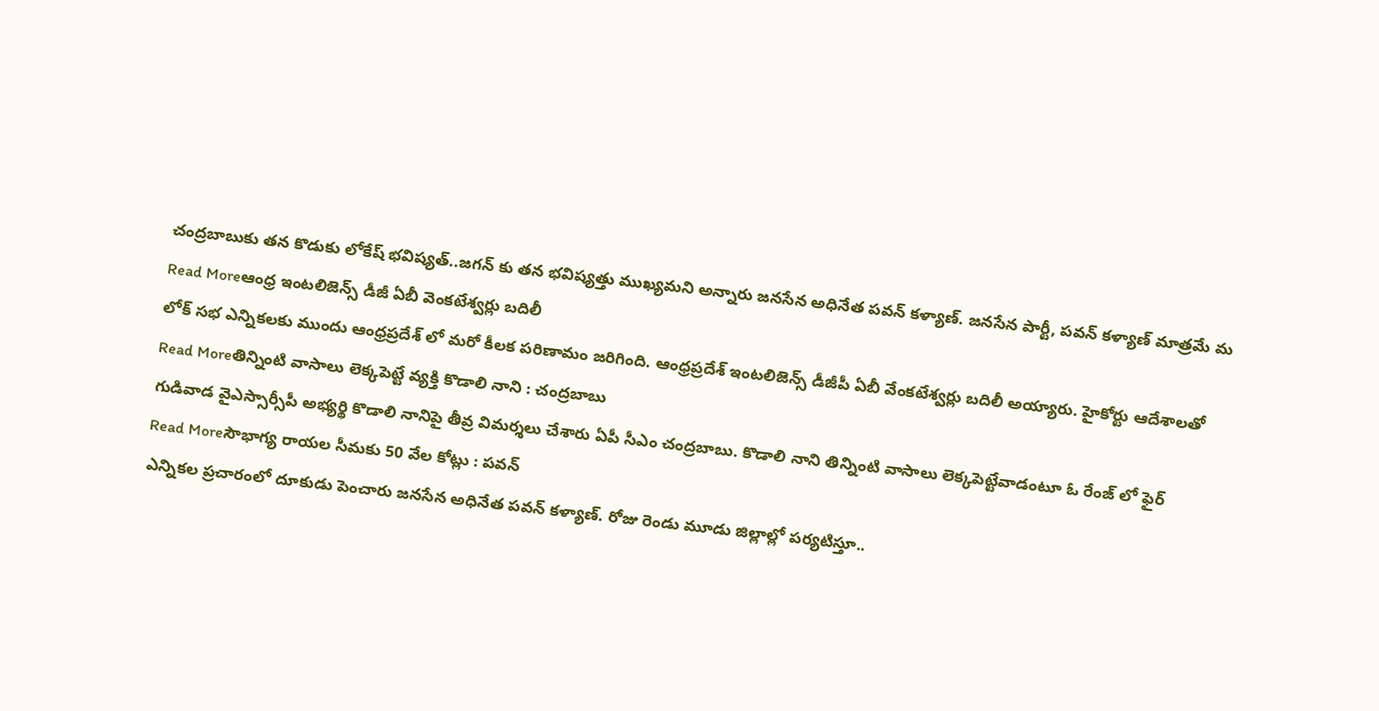చంద్రబాబుకు తన కొడుకు లోకేష్ భవిష్యత్..జగన్ కు తన భవిష్యత్తు ముఖ్యమని అన్నారు జనసేన అధినేత పవన్ కళ్యాణ్. జనసేన పార్టీ, పవన్ కళ్యాణ్ మాత్రమే మ
Read Moreఆంధ్ర ఇంటలిజెన్స్ డీజీ ఏబీ వెంకటేశ్వర్లు బదిలీ
లోక్ సభ ఎన్నికలకు ముందు ఆంధ్రప్రదేశ్ లో మరో కీలక పరిణామం జరిగింది. ఆంధ్రప్రదేశ్ ఇంటలిజెన్స్ డీజీపీ ఏబీ వేంకటేశ్వర్లు బదిలీ అయ్యారు. హైకోర్టు ఆదేశాలతో
Read Moreతిన్నింటి వాసాలు లెక్కపెట్టే వ్యక్తి కొడాలి నాని : చంద్రబాబు
గుడివాడ వైఎస్సార్సీపీ అభ్యర్థి కొడాలి నానిపై తీవ్ర విమర్శలు చేశారు ఏపీ సీఎం చంద్రబాబు. కొడాలి నాని తిన్నింటి వాసాలు లెక్కపెట్టేవాడంటూ ఓ రేంజ్ లో ఫైర్
Read Moreసౌభాగ్య రాయల సీమకు 50 వేల కోట్లు : పవన్
ఎన్నికల ప్రచారంలో దూకుడు పెంచారు జనసేన అధినేత పవన్ కళ్యాణ్. రోజు రెండు మూడు జిల్లాల్లో పర్యటిస్తూ..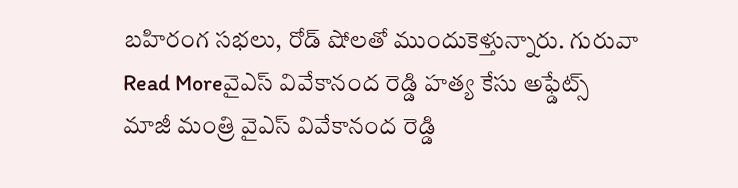బహిరంగ సభలు, రోడ్ షోలతో ముందుకెళ్తున్నారు. గురువా
Read Moreవైఎస్ వివేకానంద రెడ్డి హత్య కేసు అఫ్డేట్స్
మాజీ మంత్రి వైఎస్ వివేకానంద రెడ్డి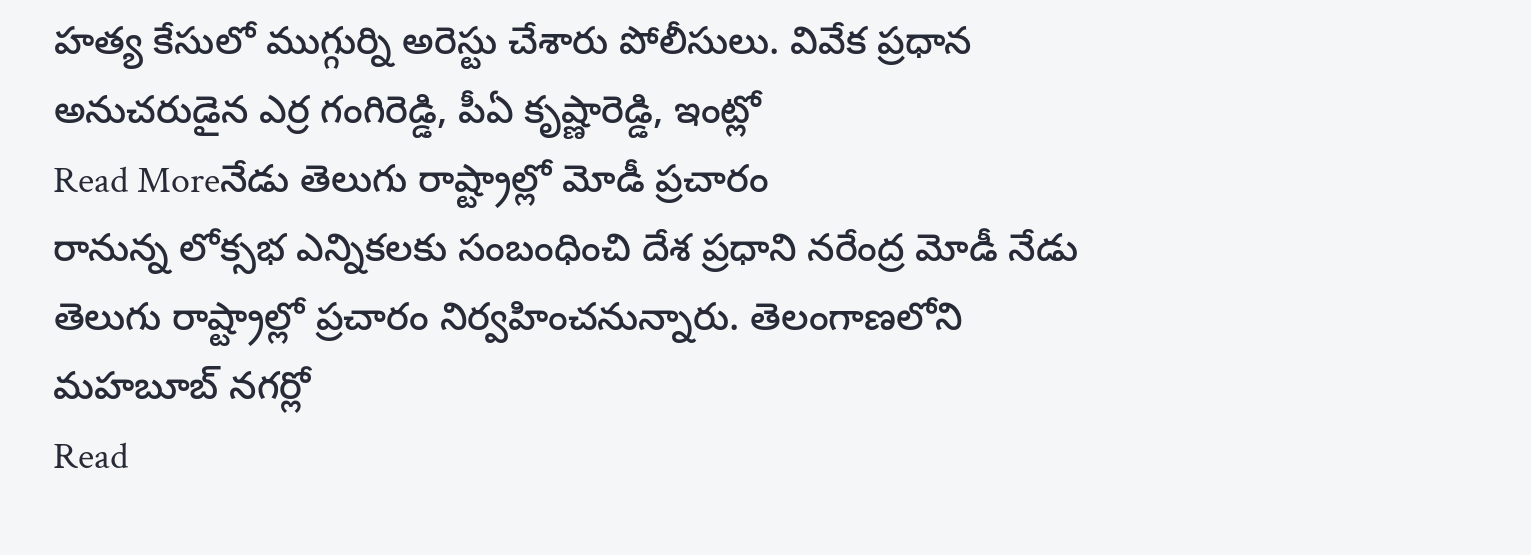హత్య కేసులో ముగ్గుర్ని అరెస్టు చేశారు పోలీసులు. వివేక ప్రధాన అనుచరుడైన ఎర్ర గంగిరెడ్డి, పీఏ కృష్ణారెడ్డి, ఇంట్లో
Read Moreనేడు తెలుగు రాష్ట్రాల్లో మోడీ ప్రచారం
రానున్న లోక్సభ ఎన్నికలకు సంబంధించి దేశ ప్రధాని నరేంద్ర మోడీ నేడు తెలుగు రాష్ట్రాల్లో ప్రచారం నిర్వహించనున్నారు. తెలంగాణలోని మహబూబ్ నగర్లో
Read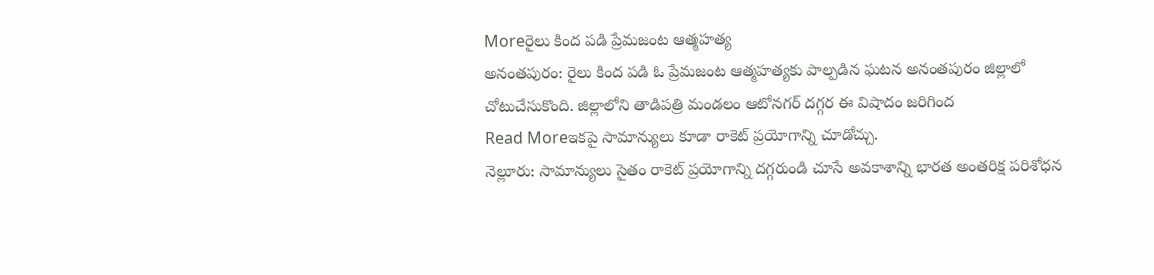Moreరైలు కింద పడి ప్రేమజంట ఆత్మహత్య
అనంతపురం: రైలు కింద పడి ఓ ప్రేమజంట ఆత్మహత్యకు పాల్పడిన ఘటన అనంతపురం జిల్లాలో చోటుచేసుకొంది. జిల్లాలోని తాడిపత్రి మండలం ఆటోనగర్ దగ్గర ఈ విషాదం జరిగింద
Read Moreఇకపై సామాన్యులు కూడా రాకెట్ ప్రయోగాన్ని చూడోచ్చు.
నెల్లూరు: సామాన్యులు సైతం రాకెట్ ప్రయోగాన్ని దగ్గరుండి చూసే అవకాశాన్ని భారత అంతరిక్ష పరిశోధన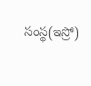సంస్థ(ఇస్రో)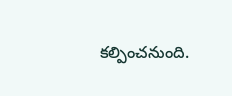కల్పించనుంది.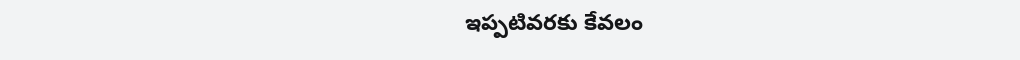ఇప్పటివరకు కేవలం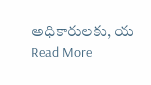అధికారులకు, య
Read More